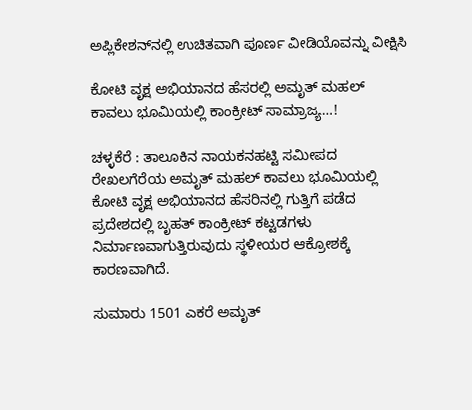ಅಪ್ಲಿಕೇಶನ್‌ನಲ್ಲಿ ಉಚಿತವಾಗಿ ಪೂರ್ಣ ವೀಡಿಯೊವನ್ನು ವೀಕ್ಷಿಸಿ

ಕೋಟಿ ವೃಕ್ಷ ಅಭಿಯಾನದ ಹೆಸರಲ್ಲಿ ಅಮೃತ್ ಮಹಲ್ ಕಾವಲು ಭೂಮಿಯಲ್ಲಿ ಕಾಂಕ್ರೀಟ್ ಸಾಮ್ರಾಜ್ಯ…!

ಚಳ್ಳಕೆರೆ : ತಾಲೂಕಿನ ನಾಯಕನಹಟ್ಟಿ ಸಮೀಪದ ರೇಖಲಗೆರೆಯ ಅಮೃತ್ ಮಹಲ್ ಕಾವಲು ಭೂಮಿಯಲ್ಲಿ ಕೋಟಿ ವೃಕ್ಷ ಅಭಿಯಾನದ ಹೆಸರಿನಲ್ಲಿ ಗುತ್ತಿಗೆ ಪಡೆದ ಪ್ರದೇಶದಲ್ಲಿ ಬೃಹತ್ ಕಾಂಕ್ರೀಟ್ ಕಟ್ಟಡಗಳು ನಿರ್ಮಾಣವಾಗುತ್ತಿರುವುದು ಸ್ಥಳೀಯರ ಆಕ್ರೋಶಕ್ಕೆ ಕಾರಣವಾಗಿದೆ.

ಸುಮಾರು 1501 ಎಕರೆ ಅಮೃತ್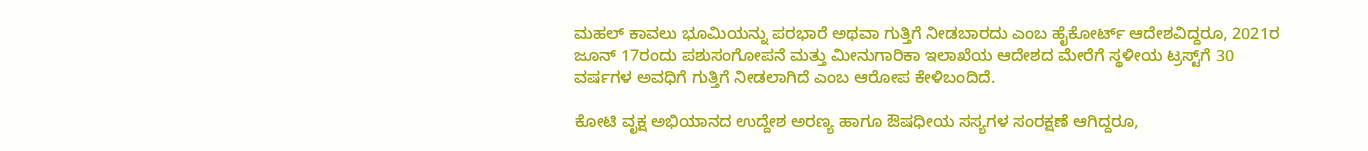ಮಹಲ್ ಕಾವಲು ಭೂಮಿಯನ್ನು ಪರಭಾರೆ ಅಥವಾ ಗುತ್ತಿಗೆ ನೀಡಬಾರದು ಎಂಬ ಹೈಕೋರ್ಟ್ ಆದೇಶವಿದ್ದರೂ, 2021ರ ಜೂನ್ 17ರಂದು ಪಶುಸಂಗೋಪನೆ ಮತ್ತು ಮೀನುಗಾರಿಕಾ ಇಲಾಖೆಯ ಆದೇಶದ ಮೇರೆಗೆ ಸ್ಥಳೀಯ ಟ್ರಸ್ಟ್‌ಗೆ 30 ವರ್ಷಗಳ ಅವಧಿಗೆ ಗುತ್ತಿಗೆ ನೀಡಲಾಗಿದೆ ಎಂಬ ಆರೋಪ ಕೇಳಿಬಂದಿದೆ.

ಕೋಟಿ ವೃಕ್ಷ ಅಭಿಯಾನದ ಉದ್ದೇಶ ಅರಣ್ಯ ಹಾಗೂ ಔಷಧೀಯ ಸಸ್ಯಗಳ ಸಂರಕ್ಷಣೆ ಆಗಿದ್ದರೂ,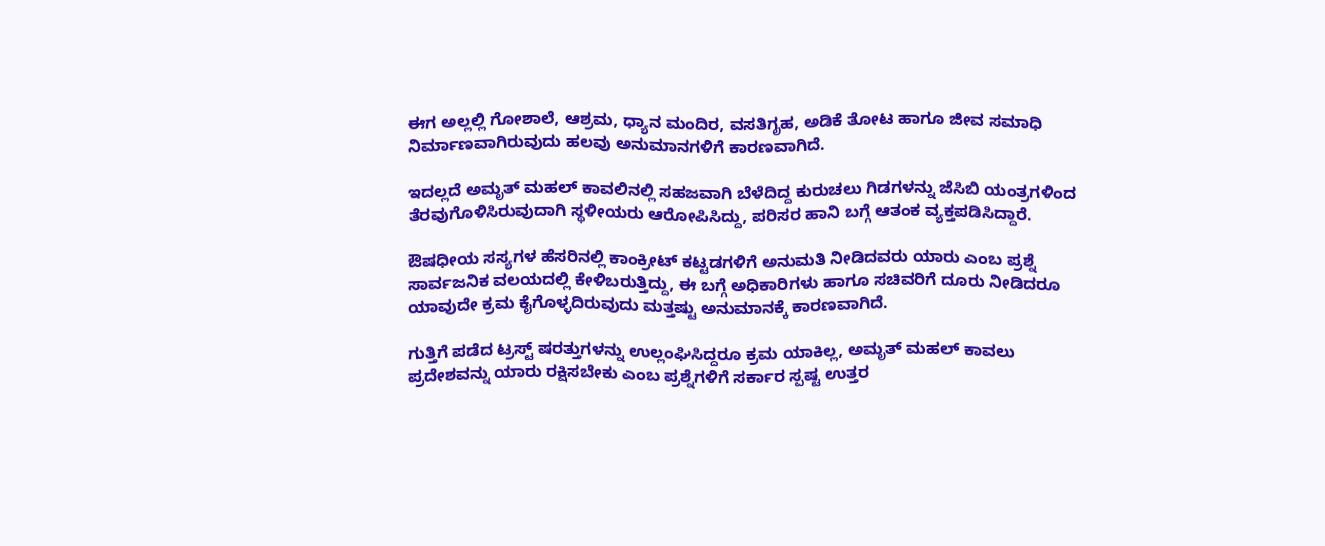ಈಗ ಅಲ್ಲಲ್ಲಿ ಗೋಶಾಲೆ, ಆಶ್ರಮ, ಧ್ಯಾನ ಮಂದಿರ, ವಸತಿಗೃಹ, ಅಡಿಕೆ ತೋಟ ಹಾಗೂ ಜೀವ ಸಮಾಧಿ ನಿರ್ಮಾಣವಾಗಿರುವುದು ಹಲವು ಅನುಮಾನಗಳಿಗೆ ಕಾರಣವಾಗಿದೆ.

ಇದಲ್ಲದೆ ಅಮೃತ್ ಮಹಲ್ ಕಾವಲಿನಲ್ಲಿ ಸಹಜವಾಗಿ ಬೆಳೆದಿದ್ದ ಕುರುಚಲು ಗಿಡಗಳನ್ನು ಜೆಸಿಬಿ ಯಂತ್ರಗಳಿಂದ ತೆರವುಗೊಳಿಸಿರುವುದಾಗಿ ಸ್ಥಳೀಯರು ಆರೋಪಿಸಿದ್ದು, ಪರಿಸರ ಹಾನಿ ಬಗ್ಗೆ ಆತಂಕ ವ್ಯಕ್ತಪಡಿಸಿದ್ದಾರೆ.

ಔಷಧೀಯ ಸಸ್ಯಗಳ ಹೆಸರಿನಲ್ಲಿ ಕಾಂಕ್ರೀಟ್ ಕಟ್ಟಡಗಳಿಗೆ ಅನುಮತಿ ನೀಡಿದವರು ಯಾರು ಎಂಬ ಪ್ರಶ್ನೆ ಸಾರ್ವಜನಿಕ ವಲಯದಲ್ಲಿ ಕೇಳಿಬರುತ್ತಿದ್ದು, ಈ ಬಗ್ಗೆ ಅಧಿಕಾರಿಗಳು ಹಾಗೂ ಸಚಿವರಿಗೆ ದೂರು ನೀಡಿದರೂ ಯಾವುದೇ ಕ್ರಮ ಕೈಗೊಳ್ಳದಿರುವುದು ಮತ್ತಷ್ಟು ಅನುಮಾನಕ್ಕೆ ಕಾರಣವಾಗಿದೆ.

ಗುತ್ತಿಗೆ ಪಡೆದ ಟ್ರಸ್ಟ್ ಷರತ್ತುಗಳನ್ನು ಉಲ್ಲಂಘಿಸಿದ್ದರೂ ಕ್ರಮ ಯಾಕಿಲ್ಲ, ಅಮೃತ್ ಮಹಲ್ ಕಾವಲು ಪ್ರದೇಶವನ್ನು ಯಾರು ರಕ್ಷಿಸಬೇಕು ಎಂಬ ಪ್ರಶ್ನೆಗಳಿಗೆ ಸರ್ಕಾರ ಸ್ಪಷ್ಟ ಉತ್ತರ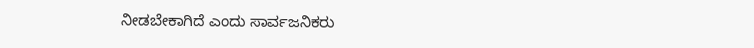ನೀಡಬೇಕಾಗಿದೆ ಎಂದು ಸಾರ್ವಜನಿಕರು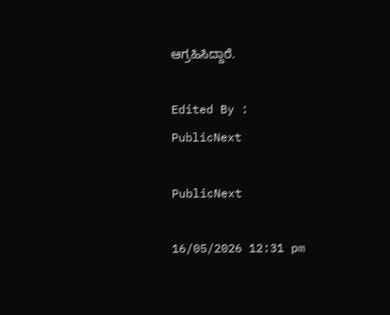ಆಗ್ರಹಿಸಿದ್ದಾರೆ.

Edited By :
PublicNext

PublicNext

16/05/2026 12:31 pm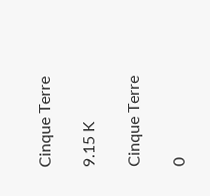Cinque Terre

9.15 K

Cinque Terre

0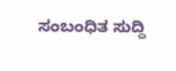ಸಂಬಂಧಿತ ಸುದ್ದಿ